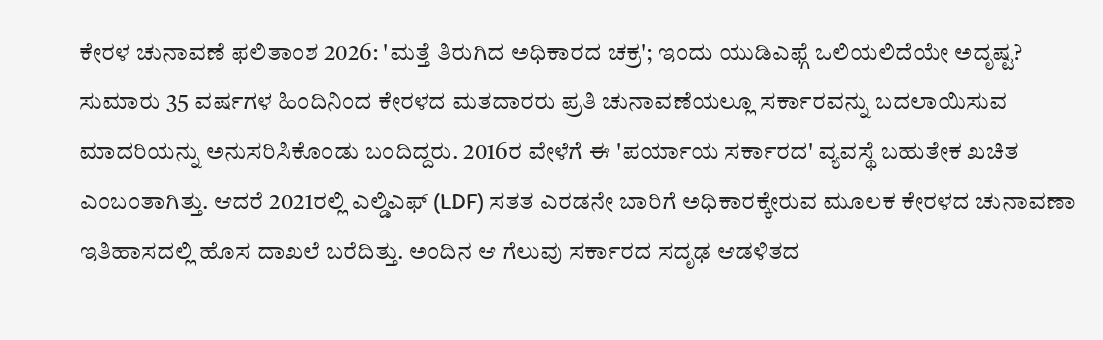ಕೇರಳ ಚುನಾವಣೆ ಫಲಿತಾಂಶ 2026: 'ಮತ್ತೆ ತಿರುಗಿದ ಅಧಿಕಾರದ ಚಕ್ರ'; ಇಂದು ಯುಡಿಎಫ್ಗೆ ಒಲಿಯಲಿದೆಯೇ ಅದೃಷ್ಟ?
ಸುಮಾರು 35 ವರ್ಷಗಳ ಹಿಂದಿನಿಂದ ಕೇರಳದ ಮತದಾರರು ಪ್ರತಿ ಚುನಾವಣೆಯಲ್ಲೂ ಸರ್ಕಾರವನ್ನು ಬದಲಾಯಿಸುವ ಮಾದರಿಯನ್ನು ಅನುಸರಿಸಿಕೊಂಡು ಬಂದಿದ್ದರು. 2016ರ ವೇಳೆಗೆ ಈ 'ಪರ್ಯಾಯ ಸರ್ಕಾರದ' ವ್ಯವಸ್ಥೆ ಬಹುತೇಕ ಖಚಿತ ಎಂಬಂತಾಗಿತ್ತು. ಆದರೆ 2021ರಲ್ಲಿ ಎಲ್ಡಿಎಫ್ (LDF) ಸತತ ಎರಡನೇ ಬಾರಿಗೆ ಅಧಿಕಾರಕ್ಕೇರುವ ಮೂಲಕ ಕೇರಳದ ಚುನಾವಣಾ ಇತಿಹಾಸದಲ್ಲಿ ಹೊಸ ದಾಖಲೆ ಬರೆದಿತ್ತು. ಅಂದಿನ ಆ ಗೆಲುವು ಸರ್ಕಾರದ ಸದೃಢ ಆಡಳಿತದ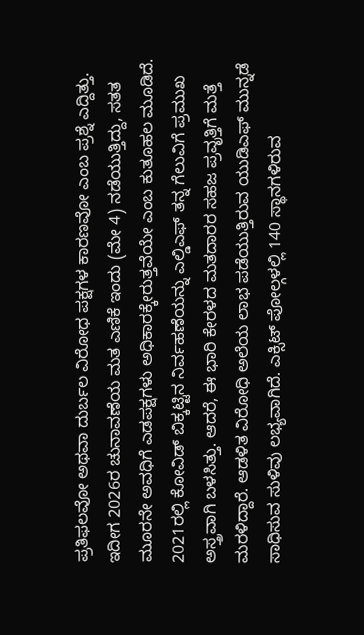ಪ್ರತಿಫಲವೋ ಅಥವಾ ದುರ್ಬಲ ವಿರೋಧ ಪಕ್ಷಗಳ ಕಾರಣವೋ ಎಂಬ ಪ್ರಶ್ನೆ ಎದ್ದಿತ್ತು. ಇದೀಗ 2026ರ ಚುನಾವಣೆಯ ಮತ ಎಣಿಕೆ ಇಂದು (ಮೇ 4) ನಡೆಯುತ್ತಿದ್ದು, ಸತತ ಮೂರನೇ ಅವಧಿಗೆ ಎಡಪಕ್ಷಗಳು ಅಧಿಕಾರಕ್ಕೇರುತ್ತವೆಯೇ ಎಂಬ ಕುತೂಹಲ ಮೂಡಿದೆ.
2021ರಲ್ಲಿ ಕೋವಿಡ್ ಬಿಕ್ಕಟ್ಟಿನ ನಿರ್ವಹಣೆಯನ್ನು ಎಲ್ಡಿಎಫ್ ತನ್ನ ಗೆಲುವಿಗೆ ಪ್ರಮುಖ ಅಸ್ತ್ರವಾಗಿ ಬಳಸಿತ್ತು. ಆದರೆ, ಈ ಭಾರಿ ಕೇರಳದ ಮತದಾರರ ಸಹಜ ಪ್ರವೃತ್ತಿಗೆ ಮತ್ತೆ ಮರಳಿದ್ದಾರೆ. ಆಡಳಿತ ವಿರೋಧಿ ಅಲೆಯ ಲಾಭ ಪಡೆಯುತ್ತಿರುವ ಯುಡಿಎಫ್ ಮುನ್ನಡೆ ಸಾಧಿಸುವ ಸುಳಿವು ಲಭ್ಯವಾಗಿದೆ. ಎಕ್ಸಿಟ್ ಪೋಲ್ಗಳಲ್ಲಿ 140 ಸ್ಥಾನಗಳಿರುವ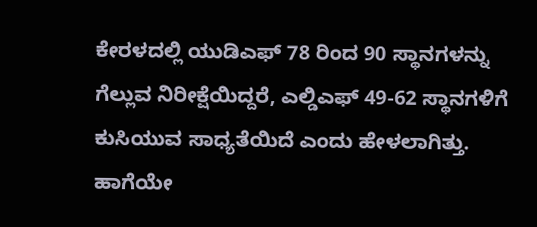ಕೇರಳದಲ್ಲಿ ಯುಡಿಎಫ್ 78 ರಿಂದ 90 ಸ್ಥಾನಗಳನ್ನು ಗೆಲ್ಲುವ ನಿರೀಕ್ಷೆಯಿದ್ದರೆ, ಎಲ್ಡಿಎಫ್ 49-62 ಸ್ಥಾನಗಳಿಗೆ ಕುಸಿಯುವ ಸಾಧ್ಯತೆಯಿದೆ ಎಂದು ಹೇಳಲಾಗಿತ್ತು. ಹಾಗೆಯೇ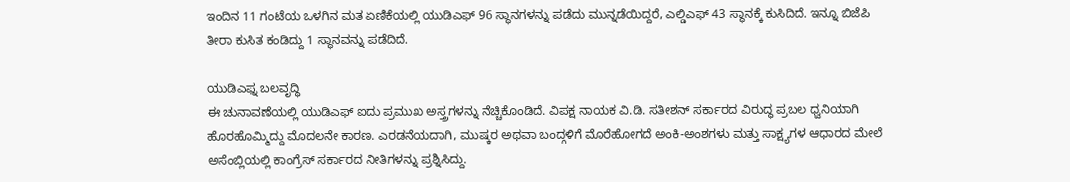ಇಂದಿನ 11 ಗಂಟೆಯ ಒಳಗಿನ ಮತ ಏಣಿಕೆಯಲ್ಲಿ ಯುಡಿಎಫ್ 96 ಸ್ಥಾನಗಳನ್ನು ಪಡೆದು ಮುನ್ನಡೆಯಿದ್ದರೆ, ಎಲ್ಡಿಎಫ್ 43 ಸ್ಥಾನಕ್ಕೆ ಕುಸಿದಿದೆ. ಇನ್ನೂ ಬಿಜೆಪಿ ತೀರಾ ಕುಸಿತ ಕಂಡಿದ್ದು 1 ಸ್ಥಾನವನ್ನು ಪಡೆದಿದೆ.

ಯುಡಿಎಫ್ನ ಬಲವೃದ್ಧಿ
ಈ ಚುನಾವಣೆಯಲ್ಲಿ ಯುಡಿಎಫ್ ಐದು ಪ್ರಮುಖ ಅಸ್ತ್ರಗಳನ್ನು ನೆಚ್ಚಿಕೊಂಡಿದೆ. ವಿಪಕ್ಷ ನಾಯಕ ವಿ.ಡಿ. ಸತೀಶನ್ ಸರ್ಕಾರದ ವಿರುದ್ಧ ಪ್ರಬಲ ಧ್ವನಿಯಾಗಿ ಹೊರಹೊಮ್ಮಿದ್ದು ಮೊದಲನೇ ಕಾರಣ. ಎರಡನೆಯದಾಗಿ, ಮುಷ್ಕರ ಅಥವಾ ಬಂದ್ಗಳಿಗೆ ಮೊರೆಹೋಗದೆ ಅಂಕಿ-ಅಂಶಗಳು ಮತ್ತು ಸಾಕ್ಷ್ಯಗಳ ಆಧಾರದ ಮೇಲೆ ಅಸೆಂಬ್ಲಿಯಲ್ಲಿ ಕಾಂಗ್ರೆಸ್ ಸರ್ಕಾರದ ನೀತಿಗಳನ್ನು ಪ್ರಶ್ನಿಸಿದ್ದು.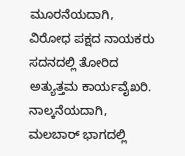ಮೂರನೆಯದಾಗಿ, ವಿರೋಧ ಪಕ್ಷದ ನಾಯಕರು ಸದನದಲ್ಲಿ ತೋರಿದ ಅತ್ಯುತ್ತಮ ಕಾರ್ಯವೈಖರಿ. ನಾಲ್ಕನೆಯದಾಗಿ, ಮಲಬಾರ್ ಭಾಗದಲ್ಲಿ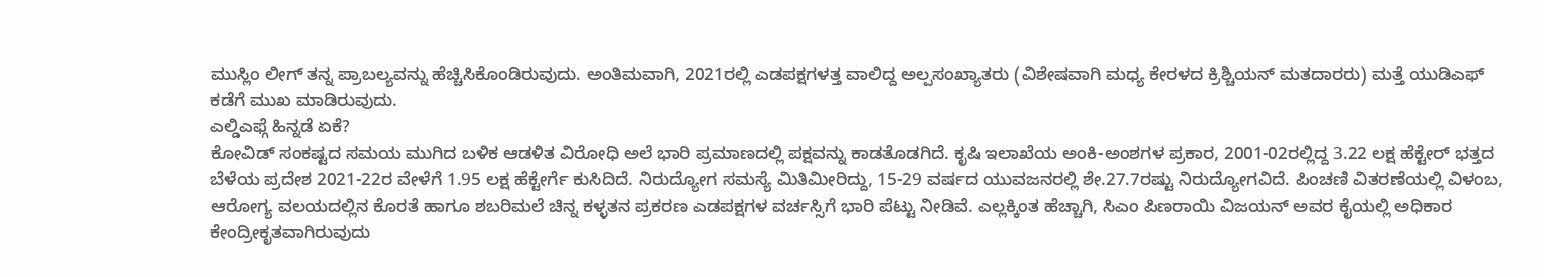ಮುಸ್ಲಿಂ ಲೀಗ್ ತನ್ನ ಪ್ರಾಬಲ್ಯವನ್ನು ಹೆಚ್ಚಿಸಿಕೊಂಡಿರುವುದು. ಅಂತಿಮವಾಗಿ, 2021ರಲ್ಲಿ ಎಡಪಕ್ಷಗಳತ್ತ ವಾಲಿದ್ದ ಅಲ್ಪಸಂಖ್ಯಾತರು (ವಿಶೇಷವಾಗಿ ಮಧ್ಯ ಕೇರಳದ ಕ್ರಿಶ್ಚಿಯನ್ ಮತದಾರರು) ಮತ್ತೆ ಯುಡಿಎಫ್ ಕಡೆಗೆ ಮುಖ ಮಾಡಿರುವುದು.
ಎಲ್ಡಿಎಫ್ಗೆ ಹಿನ್ನಡೆ ಏಕೆ?
ಕೋವಿಡ್ ಸಂಕಷ್ಟದ ಸಮಯ ಮುಗಿದ ಬಳಿಕ ಆಡಳಿತ ವಿರೋಧಿ ಅಲೆ ಭಾರಿ ಪ್ರಮಾಣದಲ್ಲಿ ಪಕ್ಷವನ್ನು ಕಾಡತೊಡಗಿದೆ. ಕೃಷಿ ಇಲಾಖೆಯ ಅಂಕಿ-ಅಂಶಗಳ ಪ್ರಕಾರ, 2001-02ರಲ್ಲಿದ್ದ 3.22 ಲಕ್ಷ ಹೆಕ್ಟೇರ್ ಭತ್ತದ ಬೆಳೆಯ ಪ್ರದೇಶ 2021-22ರ ವೇಳೆಗೆ 1.95 ಲಕ್ಷ ಹೆಕ್ಟೇರ್ಗೆ ಕುಸಿದಿದೆ. ನಿರುದ್ಯೋಗ ಸಮಸ್ಯೆ ಮಿತಿಮೀರಿದ್ದು, 15-29 ವರ್ಷದ ಯುವಜನರಲ್ಲಿ ಶೇ.27.7ರಷ್ಟು ನಿರುದ್ಯೋಗವಿದೆ. ಪಿಂಚಣಿ ವಿತರಣೆಯಲ್ಲಿ ವಿಳಂಬ, ಆರೋಗ್ಯ ವಲಯದಲ್ಲಿನ ಕೊರತೆ ಹಾಗೂ ಶಬರಿಮಲೆ ಚಿನ್ನ ಕಳ್ಳತನ ಪ್ರಕರಣ ಎಡಪಕ್ಷಗಳ ವರ್ಚಸ್ಸಿಗೆ ಭಾರಿ ಪೆಟ್ಟು ನೀಡಿವೆ. ಎಲ್ಲಕ್ಕಿಂತ ಹೆಚ್ಚಾಗಿ, ಸಿಎಂ ಪಿಣರಾಯಿ ವಿಜಯನ್ ಅವರ ಕೈಯಲ್ಲಿ ಅಧಿಕಾರ ಕೇಂದ್ರೀಕೃತವಾಗಿರುವುದು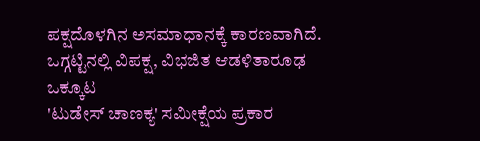ಪಕ್ಷದೊಳಗಿನ ಅಸಮಾಧಾನಕ್ಕೆ ಕಾರಣವಾಗಿದೆ.
ಒಗ್ಗಟ್ಟಿನಲ್ಲಿ ವಿಪಕ್ಷ, ವಿಭಜಿತ ಆಡಳಿತಾರೂಢ ಒಕ್ಕೂಟ
'ಟುಡೇಸ್ ಚಾಣಕ್ಯ' ಸಮೀಕ್ಷೆಯ ಪ್ರಕಾರ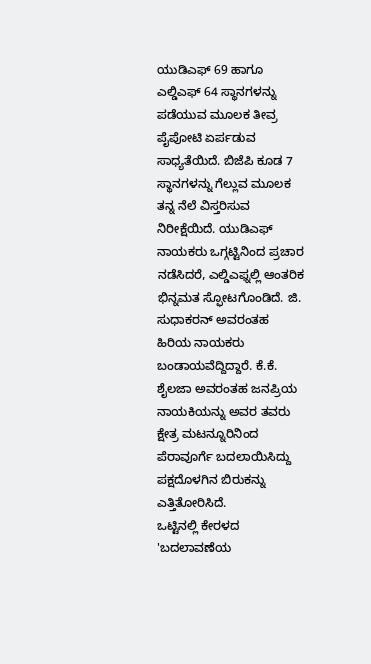ಯುಡಿಎಫ್ 69 ಹಾಗೂ ಎಲ್ಡಿಎಫ್ 64 ಸ್ಥಾನಗಳನ್ನು ಪಡೆಯುವ ಮೂಲಕ ತೀವ್ರ ಪೈಪೋಟಿ ಏರ್ಪಡುವ ಸಾಧ್ಯತೆಯಿದೆ. ಬಿಜೆಪಿ ಕೂಡ 7 ಸ್ಥಾನಗಳನ್ನು ಗೆಲ್ಲುವ ಮೂಲಕ ತನ್ನ ನೆಲೆ ವಿಸ್ತರಿಸುವ ನಿರೀಕ್ಷೆಯಿದೆ. ಯುಡಿಎಫ್ ನಾಯಕರು ಒಗ್ಗಟ್ಟಿನಿಂದ ಪ್ರಚಾರ ನಡೆಸಿದರೆ, ಎಲ್ಡಿಎಫ್ನಲ್ಲಿ ಆಂತರಿಕ ಭಿನ್ನಮತ ಸ್ಫೋಟಗೊಂಡಿದೆ. ಜಿ. ಸುಧಾಕರನ್ ಅವರಂತಹ ಹಿರಿಯ ನಾಯಕರು ಬಂಡಾಯವೆದ್ದಿದ್ದಾರೆ. ಕೆ.ಕೆ. ಶೈಲಜಾ ಅವರಂತಹ ಜನಪ್ರಿಯ ನಾಯಕಿಯನ್ನು ಅವರ ತವರು ಕ್ಷೇತ್ರ ಮಟನ್ನೂರಿನಿಂದ ಪೆರಾವೂರ್ಗೆ ಬದಲಾಯಿಸಿದ್ದು ಪಕ್ಷದೊಳಗಿನ ಬಿರುಕನ್ನು ಎತ್ತಿತೋರಿಸಿದೆ.
ಒಟ್ಟಿನಲ್ಲಿ ಕೇರಳದ 'ಬದಲಾವಣೆಯ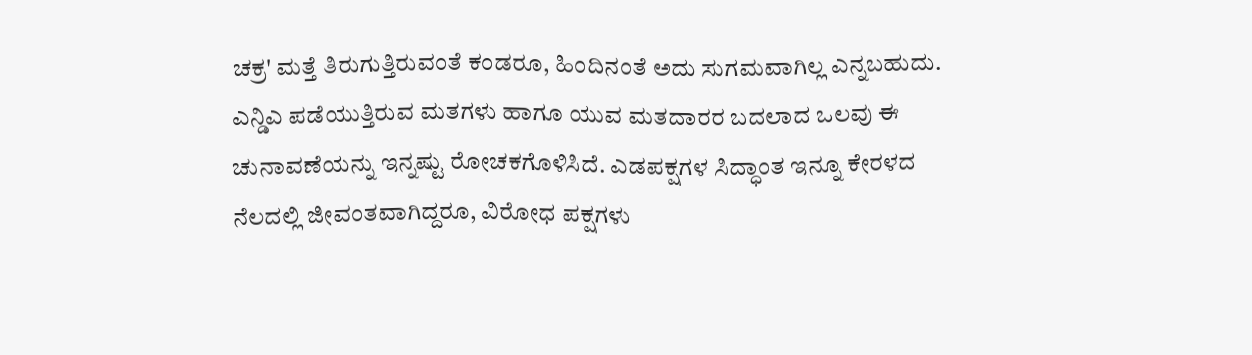ಚಕ್ರ' ಮತ್ತೆ ತಿರುಗುತ್ತಿರುವಂತೆ ಕಂಡರೂ, ಹಿಂದಿನಂತೆ ಅದು ಸುಗಮವಾಗಿಲ್ಲ ಎನ್ನಬಹುದು. ಎನ್ಡಿಎ ಪಡೆಯುತ್ತಿರುವ ಮತಗಳು ಹಾಗೂ ಯುವ ಮತದಾರರ ಬದಲಾದ ಒಲವು ಈ ಚುನಾವಣೆಯನ್ನು ಇನ್ನಷ್ಟು ರೋಚಕಗೊಳಿಸಿದೆ. ಎಡಪಕ್ಷಗಳ ಸಿದ್ಧಾಂತ ಇನ್ನೂ ಕೇರಳದ ನೆಲದಲ್ಲಿ ಜೀವಂತವಾಗಿದ್ದರೂ, ವಿರೋಧ ಪಕ್ಷಗಳು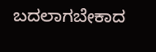ಬದಲಾಗಬೇಕಾದ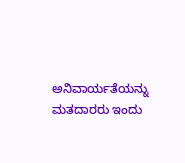ಅನಿವಾರ್ಯತೆಯನ್ನು ಮತದಾರರು ಇಂದು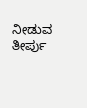ನೀಡುವ ತೀರ್ಪು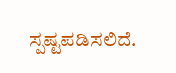ಸ್ಪಷ್ಟಪಡಿಸಲಿದೆ.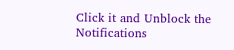Click it and Unblock the Notifications